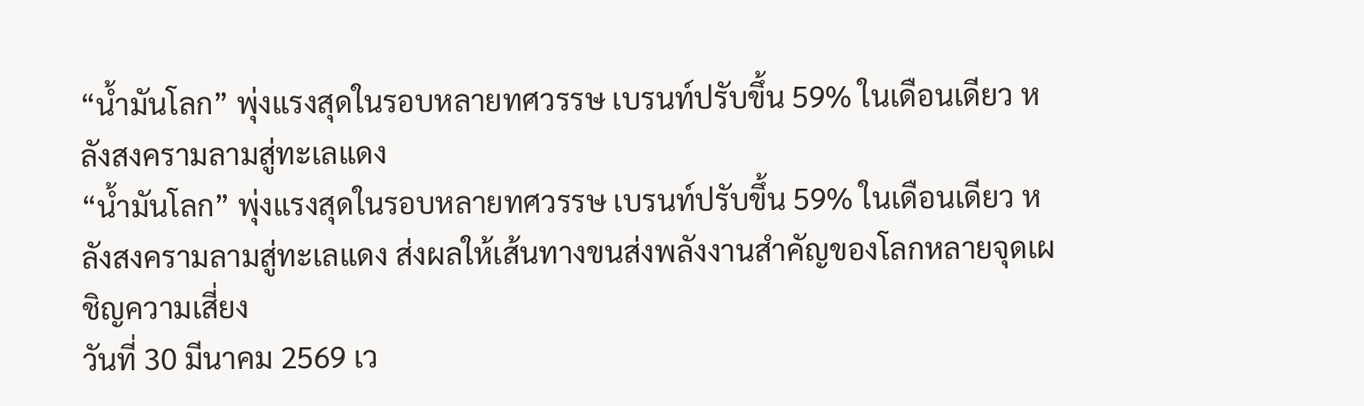“น้ำมันโลก” พุ่งแรงสุดในรอบหลายทศวรรษ เบรนท์ปรับขึ้น 59% ในเดือนเดียว หลังสงครามลามสู่ทะเลแดง
“น้ำมันโลก” พุ่งแรงสุดในรอบหลายทศวรรษ เบรนท์ปรับขึ้น 59% ในเดือนเดียว หลังสงครามลามสู่ทะเลแดง ส่งผลให้เส้นทางขนส่งพลังงานสำคัญของโลกหลายจุดเผชิญความเสี่ยง
วันที่ 30 มีนาคม 2569 เว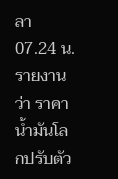ลา 07.24 น. รายงานว่า ราคาน้ำมันโลกปรับตัว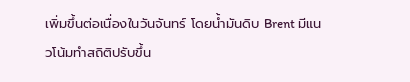เพิ่มขึ้นต่อเนื่องในวันจันทร์ โดยน้ำมันดิบ Brent มีแนวโน้มทำสถิติปรับขึ้น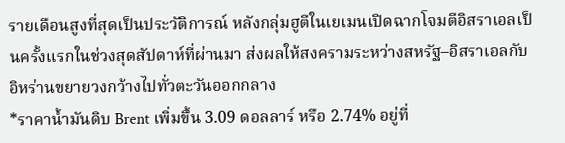รายเดือนสูงที่สุดเป็นประวัติการณ์ หลังกลุ่มฮูตีในเยเมนเปิดฉากโจมตีอิสราเอลเป็นครั้งแรกในช่วงสุดสัปดาห์ที่ผ่านมา ส่งผลให้สงครามระหว่างสหรัฐ–อิสราเอลกับอิหร่านขยายวงกว้างไปทั่วตะวันออกกลาง
*ราคาน้ำมันดิบ Brent เพิ่มขึ้น 3.09 ดอลลาร์ หรือ 2.74% อยู่ที่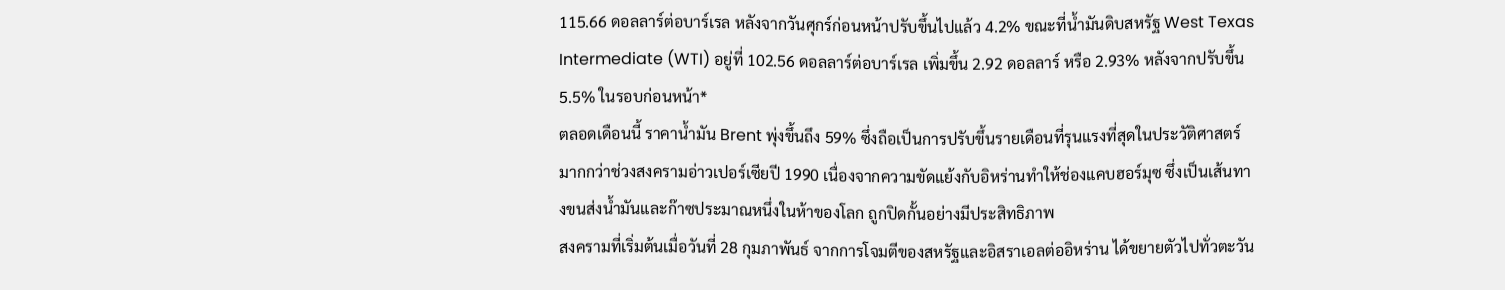115.66 ดอลลาร์ต่อบาร์เรล หลังจากวันศุกร์ก่อนหน้าปรับขึ้นไปแล้ว 4.2% ขณะที่น้ำมันดิบสหรัฐ West Texas Intermediate (WTI) อยู่ที่ 102.56 ดอลลาร์ต่อบาร์เรล เพิ่มขึ้น 2.92 ดอลลาร์ หรือ 2.93% หลังจากปรับขึ้น 5.5% ในรอบก่อนหน้า*
ตลอดเดือนนี้ ราคาน้ำมัน Brent พุ่งขึ้นถึง 59% ซึ่งถือเป็นการปรับขึ้นรายเดือนที่รุนแรงที่สุดในประวัติศาสตร์ มากกว่าช่วงสงครามอ่าวเปอร์เซียปี 1990 เนื่องจากความขัดแย้งกับอิหร่านทำให้ช่องแคบฮอร์มุซ ซึ่งเป็นเส้นทางขนส่งน้ำมันและก๊าซประมาณหนึ่งในห้าของโลก ถูกปิดกั้นอย่างมีประสิทธิภาพ
สงครามที่เริ่มต้นเมื่อวันที่ 28 กุมภาพันธ์ จากการโจมตีของสหรัฐและอิสราเอลต่ออิหร่าน ได้ขยายตัวไปทั่วตะวัน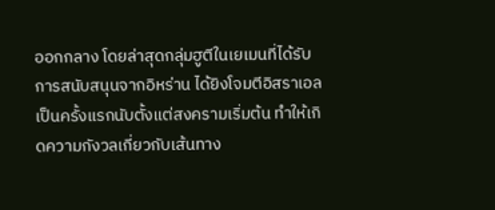ออกกลาง โดยล่าสุดกลุ่มฮูตีในเยเมนที่ได้รับการสนับสนุนจากอิหร่าน ได้ยิงโจมตีอิสราเอลเป็นครั้งแรกนับตั้งแต่สงครามเริ่มต้น ทำให้เกิดความกังวลเกี่ยวกับเส้นทาง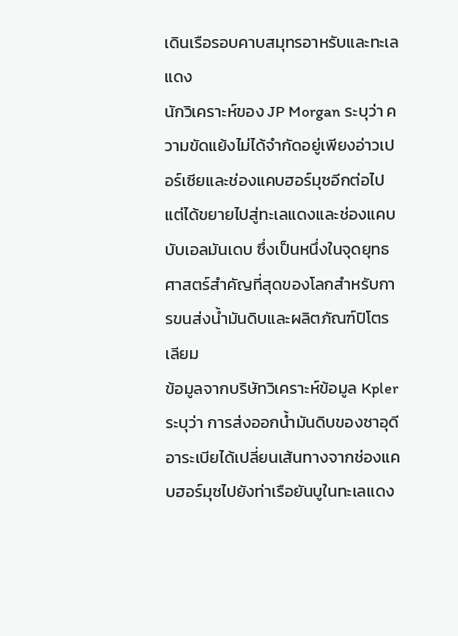เดินเรือรอบคาบสมุทรอาหรับและทะเลแดง
นักวิเคราะห์ของ JP Morgan ระบุว่า ความขัดแย้งไม่ได้จำกัดอยู่เพียงอ่าวเปอร์เซียและช่องแคบฮอร์มุซอีกต่อไป แต่ได้ขยายไปสู่ทะเลแดงและช่องแคบบับเอลมันเดบ ซึ่งเป็นหนึ่งในจุดยุทธศาสตร์สำคัญที่สุดของโลกสำหรับการขนส่งน้ำมันดิบและผลิตภัณฑ์ปิโตรเลียม
ข้อมูลจากบริษัทวิเคราะห์ข้อมูล Kpler ระบุว่า การส่งออกน้ำมันดิบของซาอุดีอาระเบียได้เปลี่ยนเส้นทางจากช่องแคบฮอร์มุซไปยังท่าเรือยันบูในทะเลแดง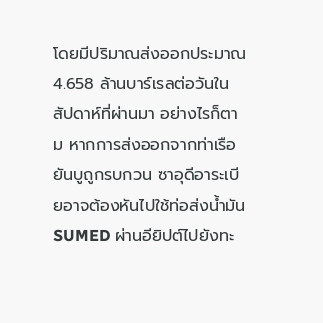โดยมีปริมาณส่งออกประมาณ 4.658 ล้านบาร์เรลต่อวันในสัปดาห์ที่ผ่านมา อย่างไรก็ตาม หากการส่งออกจากท่าเรือยันบูถูกรบกวน ซาอุดีอาระเบียอาจต้องหันไปใช้ท่อส่งน้ำมัน SUMED ผ่านอียิปต์ไปยังทะ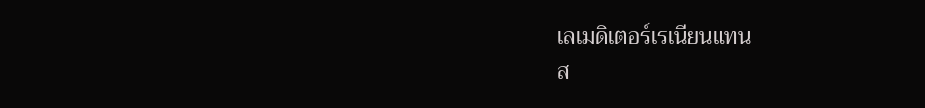เลเมดิเตอร์เรเนียนแทน
ส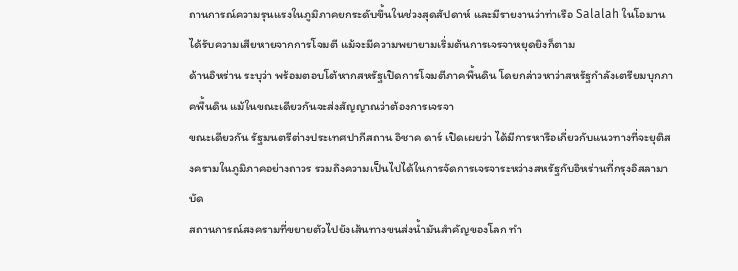ถานการณ์ความรุนแรงในภูมิภาคยกระดับขึ้นในช่วงสุดสัปดาห์ และมีรายงานว่าท่าเรือ Salalah ในโอมานได้รับความเสียหายจากการโจมตี แม้จะมีความพยายามเริ่มต้นการเจรจาหยุดยิงก็ตาม
ด้านอิหร่าน ระบุว่า พร้อมตอบโต้หากสหรัฐเปิดการโจมตีภาคพื้นดิน โดยกล่าวหาว่าสหรัฐกำลังเตรียมบุกภาคพื้นดิน แม้ในขณะเดียวกันจะส่งสัญญาณว่าต้องการเจรจา
ขณะเดียวกัน รัฐมนตรีต่างประเทศปากีสถาน อิชาค ดาร์ เปิดเผยว่า ได้มีการหารือเกี่ยวกับแนวทางที่จะยุติสงครามในภูมิภาคอย่างถาวร รวมถึงความเป็นไปได้ในการจัดการเจรจาระหว่างสหรัฐกับอิหร่านที่กรุงอิสลามาบัด
สถานการณ์สงครามที่ขยายตัวไปยังเส้นทางขนส่งน้ำมันสำคัญของโลก ทำ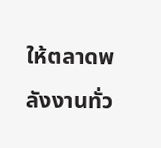ให้ตลาดพลังงานทั่ว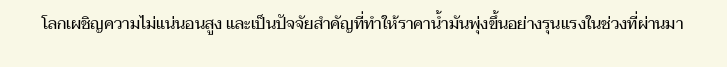โลกเผชิญความไม่แน่นอนสูง และเป็นปัจจัยสำคัญที่ทำให้ราคาน้ำมันพุ่งขึ้นอย่างรุนแรงในช่วงที่ผ่านมา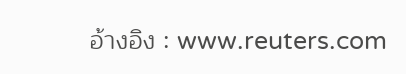อ้างอิง : www.reuters.com